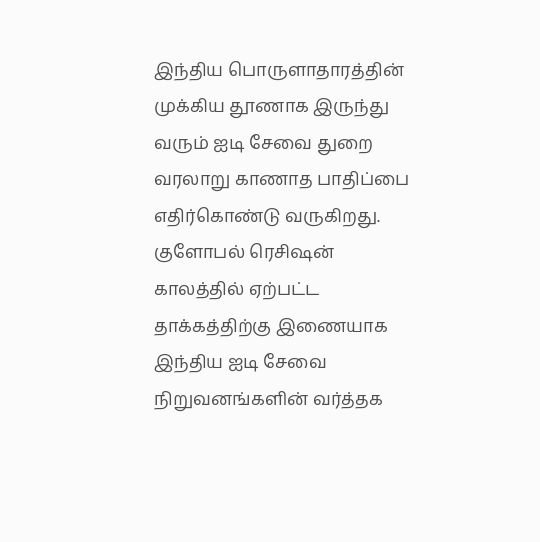இந்திய பொருளாதாரத்தின் முக்கிய தூணாக இருந்து வரும் ஐடி சேவை துறை வரலாறு காணாத பாதிப்பை எதிர்கொண்டு வருகிறது. குளோபல் ரெசிஷன் காலத்தில் ஏற்பட்ட தாக்கத்திற்கு இணையாக இந்திய ஐடி சேவை நிறுவனங்களின் வர்த்தக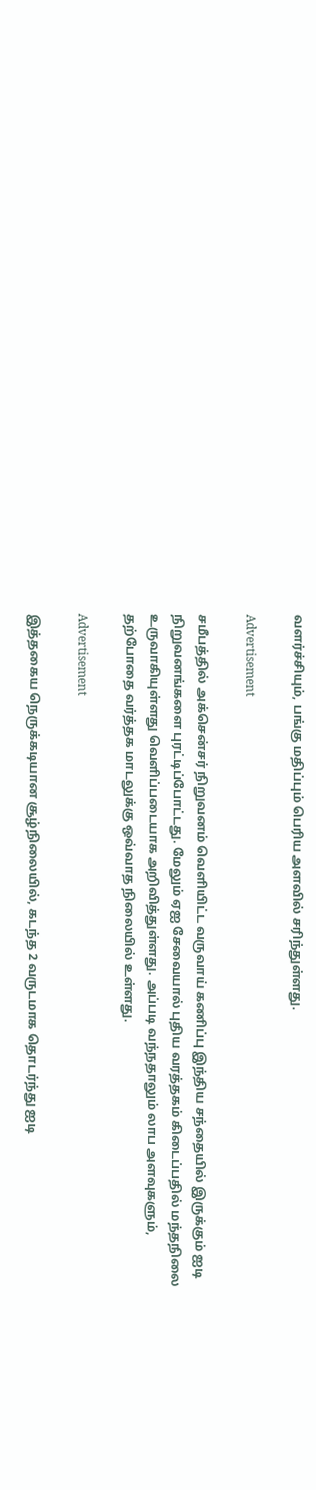வளர்ச்சியும், பங்கு மதிப்பும் பெரிய அளவில் சரிந்துள்ளது.

Advertisement

சமீபத்தில் அக்சென்சர் நிறுவனம் வெளியிட்ட வருவாய் கணிப்பு இந்திய சந்தையில் இருக்கும் ஐடி நிறுவனங்களை புரட்டிப்போட்டது. மேலும் ஏஐ சேவையால் புதிய வரத்தகம் கிடைப்பதில் மந்தநிலை உருவாகியுள்ளது வெளிப்படையாக அறிவித்துள்ளது. அப்படி வந்நதாலும் லாப அளவுகளும், தற்போதை வர்த்தக மாடலுக்கு ஒவ்வாத நிலையில் உள்ளது.

Advertisement

இத்தகைய நெருக்கடியான சூழ்நிலையில், கடந்த 2 வருடமாக தொடர்ந்து ஐடி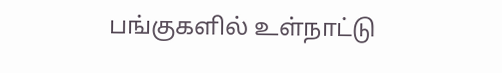பங்குகளில் உள்நாட்டு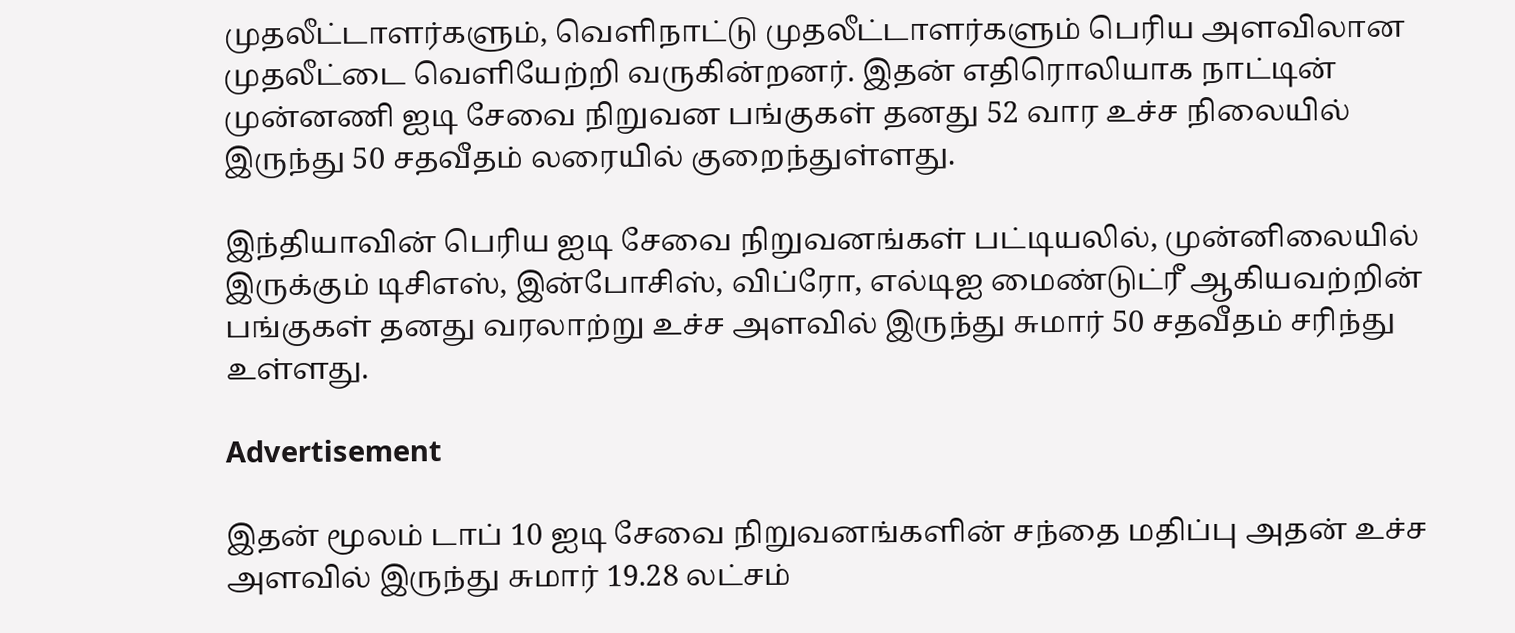முதலீட்டாளர்களும், வெளிநாட்டு முதலீட்டாளர்களும் பெரிய அளவிலான முதலீட்டை வெளியேற்றி வருகின்றனர். இதன் எதிரொலியாக நாட்டின் முன்னணி ஐடி சேவை நிறுவன பங்குகள் தனது 52 வார உச்ச நிலையில் இருந்து 50 சதவீதம் லரையில் குறைந்துள்ளது.

இந்தியாவின் பெரிய ஐடி சேவை நிறுவனங்கள் பட்டியலில், முன்னிலையில் இருக்கும் டிசிஎஸ், இன்போசிஸ், விப்ரோ, எல்டிஐ மைண்டுட்ரீ ஆகியவற்றின் பங்குகள் தனது வரலாற்று உச்ச அளவில் இருந்து சுமார் 50 சதவீதம் சரிந்து உள்ளது.

Advertisement

இதன் மூலம் டாப் 10 ஐடி சேவை நிறுவனங்களின் சந்தை மதிப்பு அதன் உச்ச அளவில் இருந்து சுமார் 19.28 லட்சம்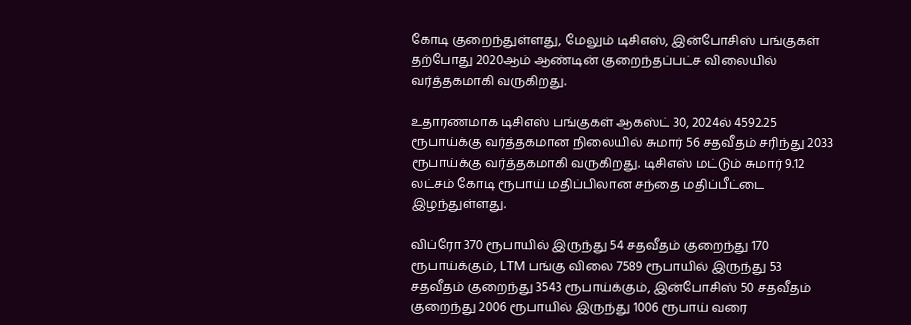கோடி குறைந்துள்ளது, மேலும் டிசிஎஸ், இன்போசிஸ் பங்குகள் தற்போது 2020ஆம் ஆண்டின் குறைந்தப்பட்ச விலையில் வர்த்தகமாகி வருகிறது.

உதாரணமாக டிசிஎஸ் பங்குகள் ஆகஸ்ட் 30, 2024ல் 4592.25 ரூபாய்க்கு வர்த்தகமான நிலையில் சுமார் 56 சதவீதம் சரிந்து 2033 ரூபாய்க்கு வர்த்தகமாகி வருகிறது. டிசிஎஸ் மட்டும் சுமார் 9.12 லட்சம் கோடி ரூபாய் மதிப்பிலான சந்தை மதிப்பீட்டை இழந்துள்ளது.

விப்ரோ 370 ரூபாயில் இருந்து 54 சதவீதம் குறைந்து 170 ரூபாய்க்கும், LTM பங்கு விலை 7589 ரூபாயில் இருந்து 53 சதவீதம் குறைந்து 3543 ரூபாய்க்கும், இன்போசிஸ் 50 சதவீதம் குறைந்து 2006 ரூபாயில் இருந்து 1006 ரூபாய் வரை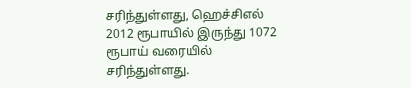சரிந்துள்ளது, ஹெச்சிஎல் 2012 ரூபாயில் இருந்து 1072 ரூபாய் வரையில் சரிந்துள்ளது.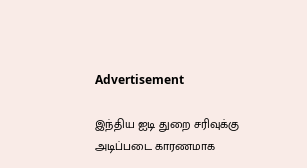Advertisement

இந்திய ஐடி துறை சரிவுக்கு அடிப்படை காரணமாக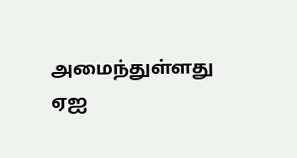அமைந்துள்ளது ஏஐ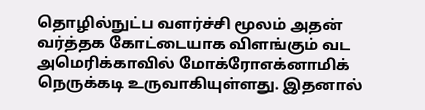தொழில்நுட்ப வளர்ச்சி மூலம் அதன் வர்த்தக கோட்டையாக விளங்கும் வட அமெரிக்காவில் மோக்ரோஎக்னாமிக் நெருக்கடி உருவாகியுள்ளது. இதனால்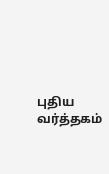புதிய வர்த்தகம்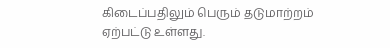கிடைப்பதிலும் பெரும் தடுமாற்றம் ஏற்பட்டு உள்ளது.